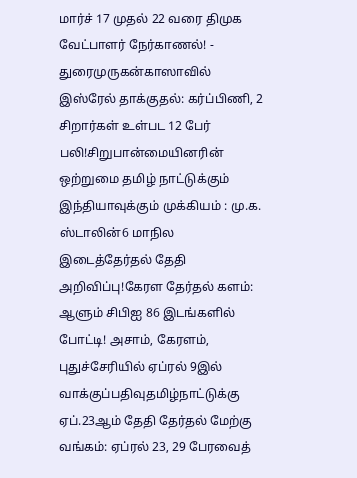மார்ச் 17 முதல் 22 வரை திமுக வேட்பாளர் நேர்காணல்! - துரைமுருகன்காஸாவில் இஸ்ரேல் தாக்குதல்: கர்ப்பிணி, 2 சிறார்கள் உள்பட 12 பேர் பலி!சிறுபான்மையினரின் ஒற்றுமை தமிழ் நாட்டுக்கும் இந்தியாவுக்கும் முக்கியம் : மு.க. ஸ்டாலின்6 மாநில இடைத்தேர்தல் தேதி அறிவிப்பு!கேரள தேர்தல் களம்: ஆளும் சிபிஐ 86 இடங்களில் போட்டி! அசாம், கேரளம், புதுச்சேரியில் ஏப்ரல் 9இல் வாக்குப்பதிவுதமிழ்நாட்டுக்கு ஏப்.23ஆம் தேதி தேர்தல் மேற்கு வங்கம்: ஏப்ரல் 23, 29 பேரவைத்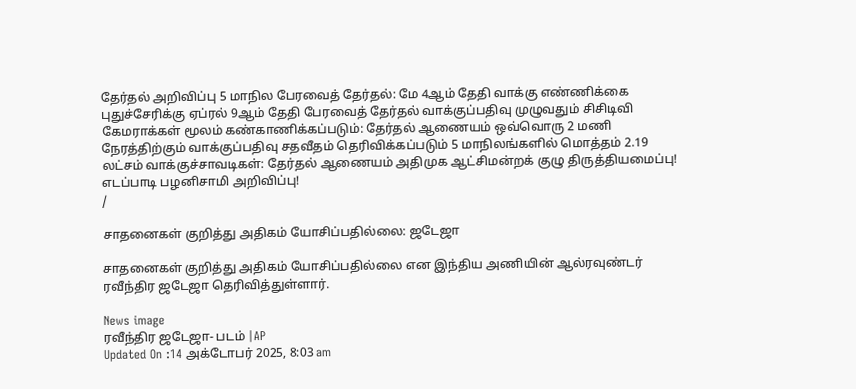தேர்தல் அறிவிப்பு 5 மாநில பேரவைத் தேர்தல்: மே 4ஆம் தேதி வாக்கு எண்ணிக்கை புதுச்சேரிக்கு ஏப்ரல் 9ஆம் தேதி பேரவைத் தேர்தல் வாக்குப்பதிவு முழுவதும் சிசிடிவி கேமராக்கள் மூலம் கண்காணிக்கப்படும்: தேர்தல் ஆணையம் ஒவ்வொரு 2 மணி நேரத்திற்கும் வாக்குப்பதிவு சதவீதம் தெரிவிக்கப்படும் 5 மாநிலங்களில் மொத்தம் 2.19 லட்சம் வாக்குச்சாவடிகள்: தேர்தல் ஆணையம் அதிமுக ஆட்சிமன்றக் குழு திருத்தியமைப்பு! எடப்பாடி பழனிசாமி அறிவிப்பு!
/

சாதனைகள் குறித்து அதிகம் யோசிப்பதில்லை: ஜடேஜா

சாதனைகள் குறித்து அதிகம் யோசிப்பதில்லை என இந்திய அணியின் ஆல்ரவுண்டர் ரவீந்திர ஜடேஜா தெரிவித்துள்ளார்.

News image
ரவீந்திர ஜடேஜா- படம் |AP
Updated On :14 அக்டோபர் 2025, 8:03 am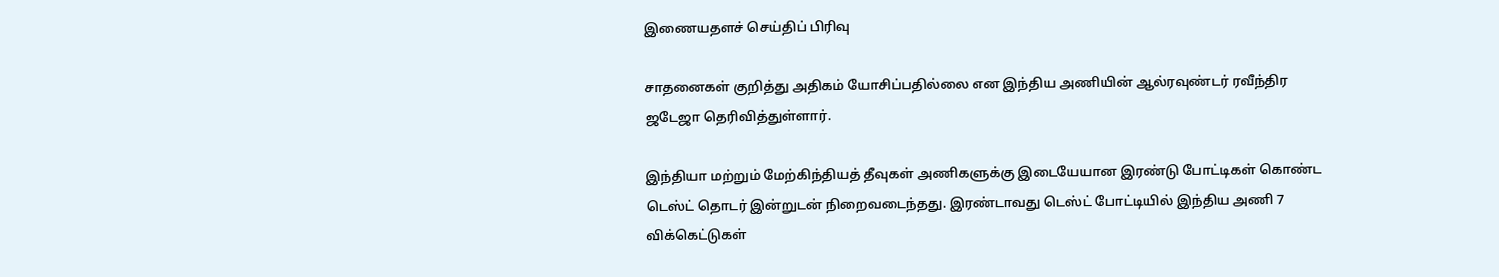இணையதளச் செய்திப் பிரிவு

சாதனைகள் குறித்து அதிகம் யோசிப்பதில்லை என இந்திய அணியின் ஆல்ரவுண்டர் ரவீந்திர ஜடேஜா தெரிவித்துள்ளார்.

இந்தியா மற்றும் மேற்கிந்தியத் தீவுகள் அணிகளுக்கு இடையேயான இரண்டு போட்டிகள் கொண்ட டெஸ்ட் தொடர் இன்றுடன் நிறைவடைந்தது. இரண்டாவது டெஸ்ட் போட்டியில் இந்திய அணி 7 விக்கெட்டுகள்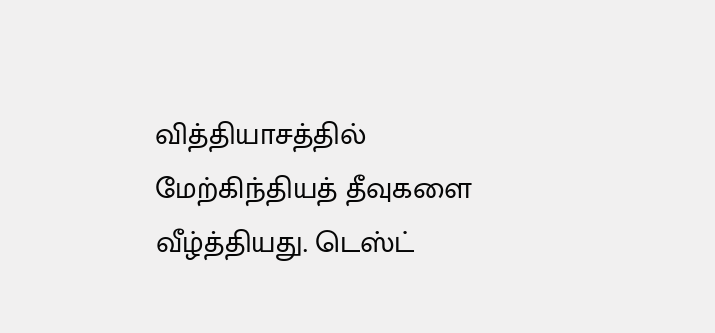வித்தியாசத்தில் மேற்கிந்தியத் தீவுகளை வீழ்த்தியது. டெஸ்ட்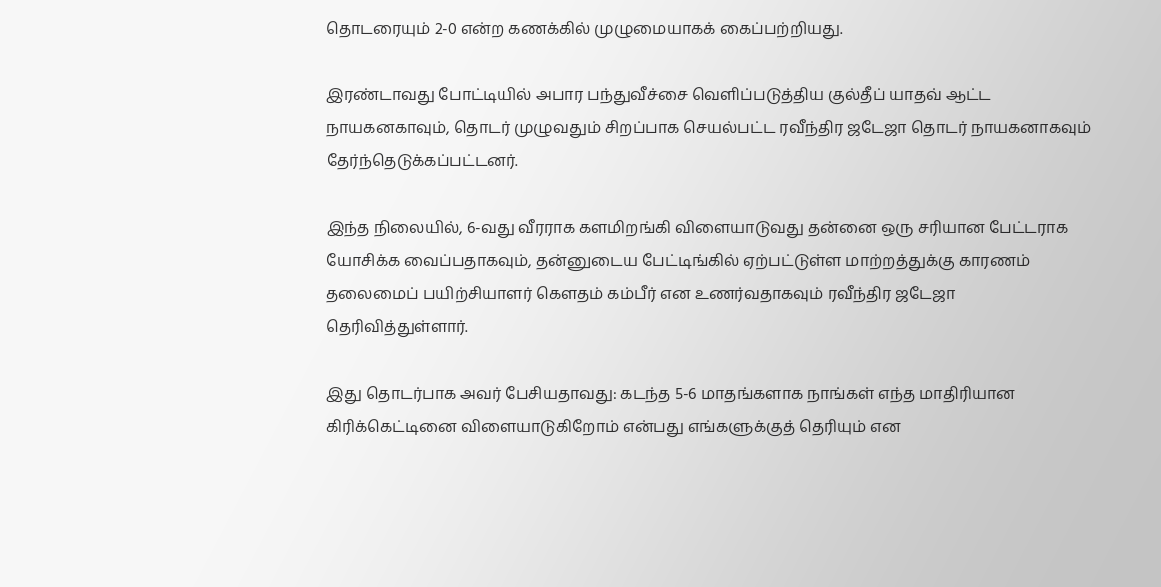தொடரையும் 2-0 என்ற கணக்கில் முழுமையாகக் கைப்பற்றியது.

இரண்டாவது போட்டியில் அபார பந்துவீச்சை வெளிப்படுத்திய குல்தீப் யாதவ் ஆட்ட நாயகனகாவும், தொடர் முழுவதும் சிறப்பாக செயல்பட்ட ரவீந்திர ஜடேஜா தொடர் நாயகனாகவும் தேர்ந்தெடுக்கப்பட்டனர்.

இந்த நிலையில், 6-வது வீரராக களமிறங்கி விளையாடுவது தன்னை ஒரு சரியான பேட்டராக யோசிக்க வைப்பதாகவும், தன்னுடைய பேட்டிங்கில் ஏற்பட்டுள்ள மாற்றத்துக்கு காரணம் தலைமைப் பயிற்சியாளர் கௌதம் கம்பீர் என உணர்வதாகவும் ரவீந்திர ஜடேஜா தெரிவித்துள்ளார்.

இது தொடர்பாக அவர் பேசியதாவது: கடந்த 5-6 மாதங்களாக நாங்கள் எந்த மாதிரியான கிரிக்கெட்டினை விளையாடுகிறோம் என்பது எங்களுக்குத் தெரியும் என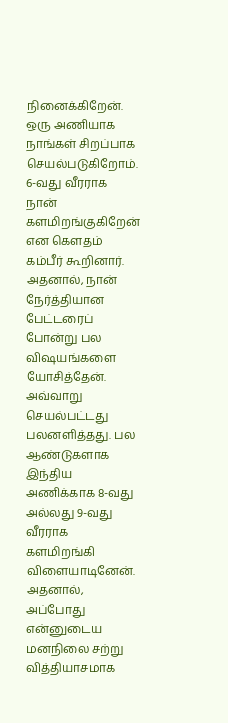நினைக்கிறேன். ஒரு அணியாக நாங்கள் சிறப்பாக செயல்படுகிறோம். 6-வது வீரராக நான் களமிறங்குகிறேன் என கௌதம் கம்பீர் கூறினார். அதனால், நான் நேர்த்தியான பேட்டரைப் போன்று பல விஷயங்களை யோசித்தேன். அவ்வாறு செயல்பட்டது பலனளித்தது. பல ஆண்டுகளாக இந்திய அணிக்காக 8-வது அல்லது 9-வது வீரராக களமிறங்கி விளையாடினேன். அதனால், அப்போது என்னுடைய மனநிலை சற்று வித்தியாசமாக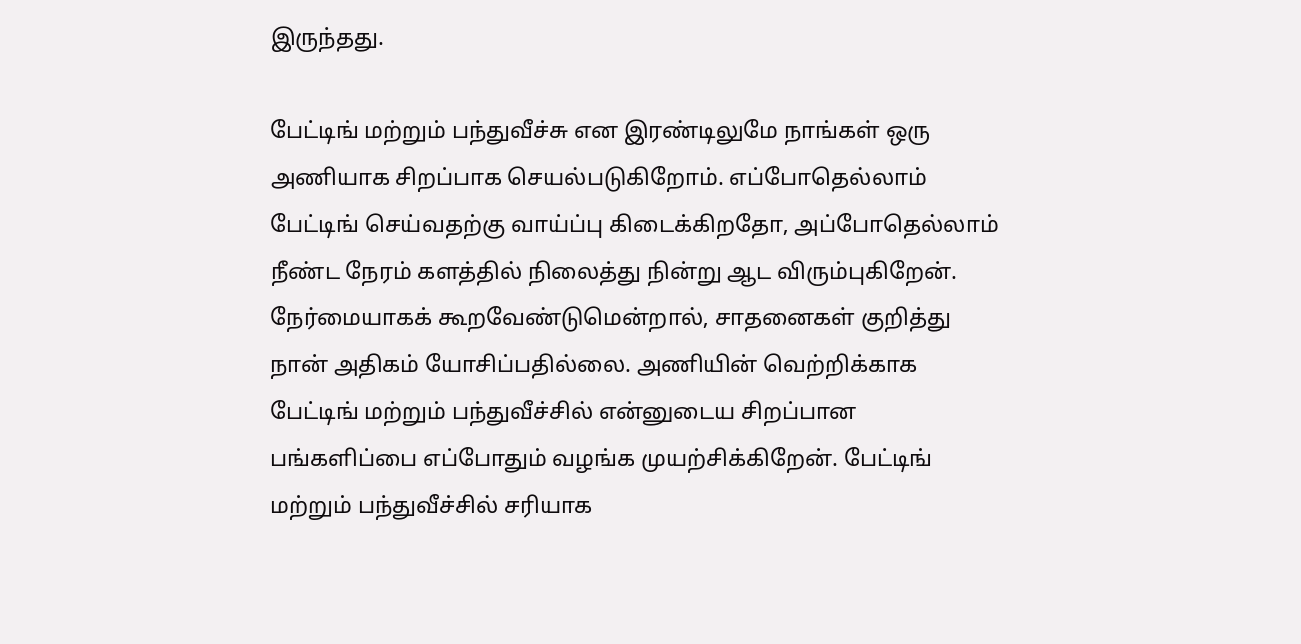இருந்தது.

பேட்டிங் மற்றும் பந்துவீச்சு என இரண்டிலுமே நாங்கள் ஒரு அணியாக சிறப்பாக செயல்படுகிறோம். எப்போதெல்லாம் பேட்டிங் செய்வதற்கு வாய்ப்பு கிடைக்கிறதோ, அப்போதெல்லாம் நீண்ட நேரம் களத்தில் நிலைத்து நின்று ஆட விரும்புகிறேன். நேர்மையாகக் கூறவேண்டுமென்றால், சாதனைகள் குறித்து நான் அதிகம் யோசிப்பதில்லை. அணியின் வெற்றிக்காக பேட்டிங் மற்றும் பந்துவீச்சில் என்னுடைய சிறப்பான பங்களிப்பை எப்போதும் வழங்க முயற்சிக்கிறேன். பேட்டிங் மற்றும் பந்துவீச்சில் சரியாக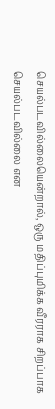செயல்படவில்லையென்றால், ஒரு மதிப்புமிக்க வீரராக சிறப்பாக செயல்படவில்லை என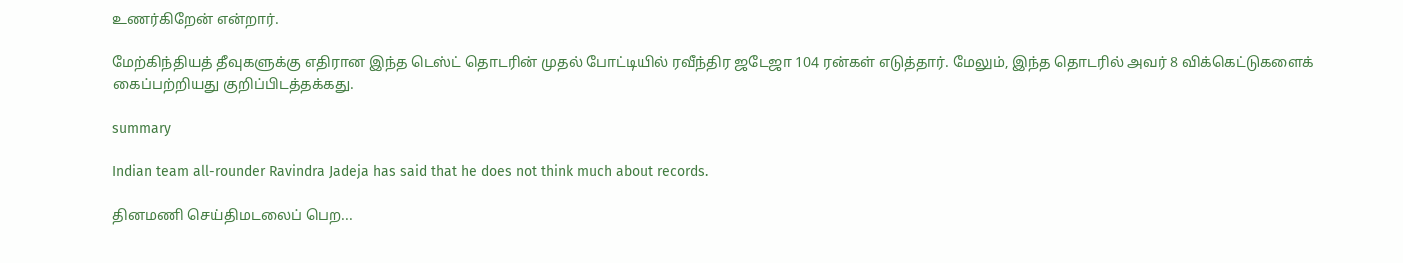உணர்கிறேன் என்றார்.

மேற்கிந்தியத் தீவுகளுக்கு எதிரான இந்த டெஸ்ட் தொடரின் முதல் போட்டியில் ரவீந்திர ஜடேஜா 104 ரன்கள் எடுத்தார். மேலும், இந்த தொடரில் அவர் 8 விக்கெட்டுகளைக் கைப்பற்றியது குறிப்பிடத்தக்கது.

summary

Indian team all-rounder Ravindra Jadeja has said that he does not think much about records.

தினமணி செய்திமடலைப் பெற...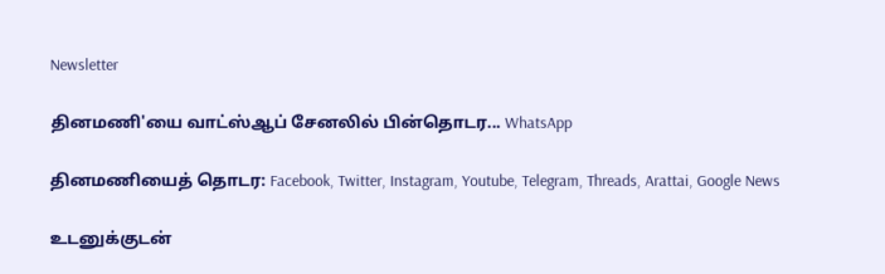Newsletter

தினமணி'யை வாட்ஸ்ஆப் சேனலில் பின்தொடர... WhatsApp

தினமணியைத் தொடர: Facebook, Twitter, Instagram, Youtube, Telegram, Threads, Arattai, Google News

உடனுக்குடன்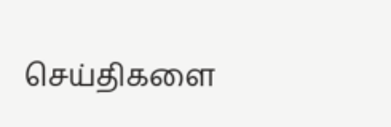செய்திகளை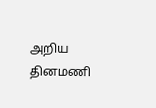அறிய தினமணி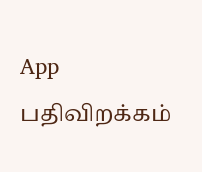App பதிவிறக்கம்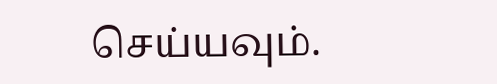செய்யவும்.